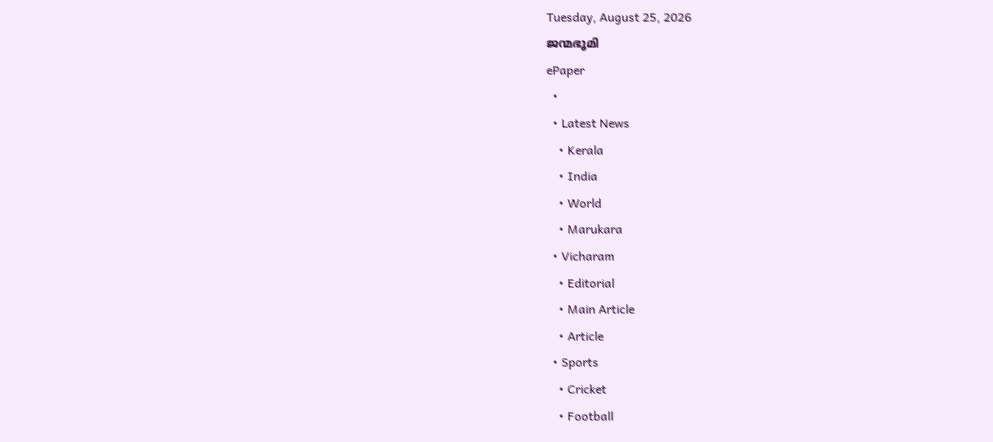Tuesday, August 25, 2026
ജന്മഭൂമി
ePaper
  •
  • Latest News
    • Kerala
    • India
    • World
    • Marukara
  • Vicharam
    • Editorial
    • Main Article
    • Article
  • Sports
    • Cricket
    • Football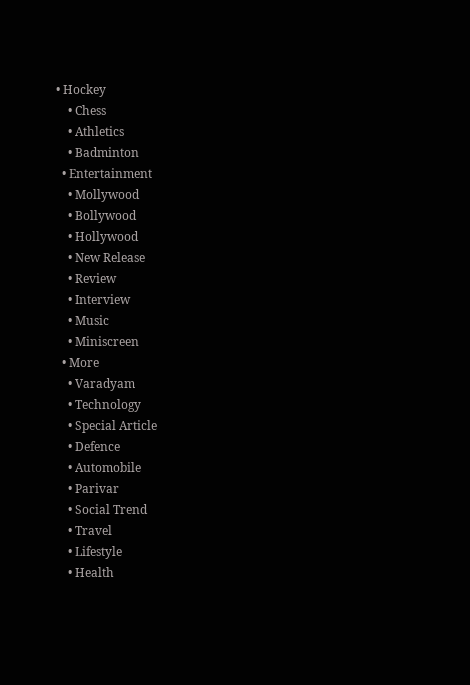• Hockey
    • Chess
    • Athletics
    • Badminton
  • Entertainment
    • Mollywood
    • Bollywood
    • Hollywood
    • New Release
    • Review
    • Interview
    • Music
    • Miniscreen
  • More
    • Varadyam
    • Technology
    • Special Article
    • Defence
    • Automobile
    • Parivar
    • Social Trend
    • Travel
    • Lifestyle
    • Health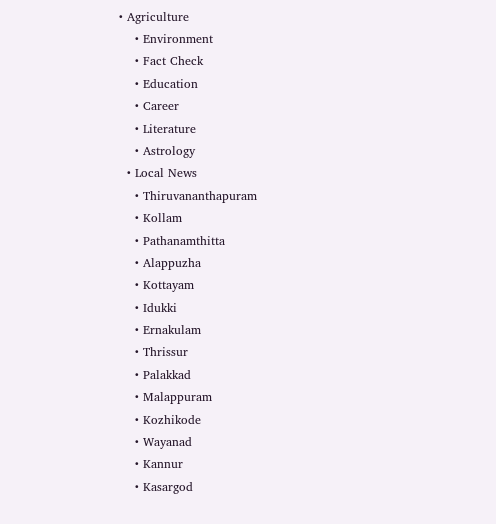• Agriculture
    • Environment
    • Fact Check
    • Education
    • Career
    • Literature
    • Astrology
  • Local News
    • Thiruvananthapuram
    • Kollam
    • Pathanamthitta
    • Alappuzha
    • Kottayam
    • Idukki
    • Ernakulam
    • Thrissur
    • Palakkad
    • Malappuram
    • Kozhikode
    • Wayanad
    • Kannur
    • Kasargod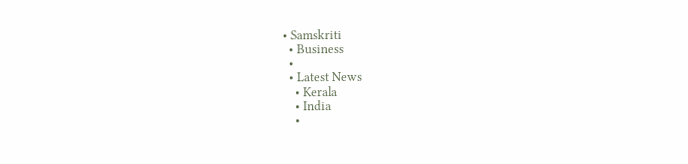• Samskriti
  • Business
  •
  • Latest News
    • Kerala
    • India
    •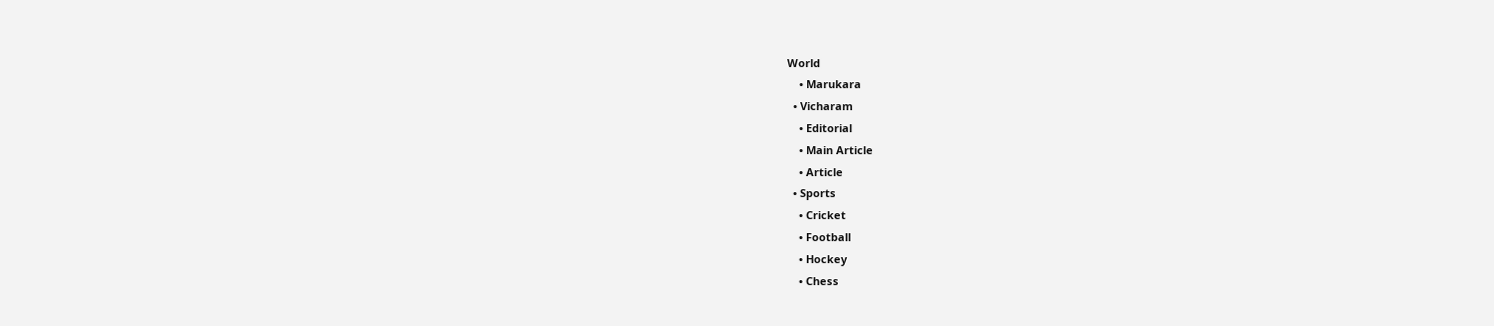World
    • Marukara
  • Vicharam
    • Editorial
    • Main Article
    • Article
  • Sports
    • Cricket
    • Football
    • Hockey
    • Chess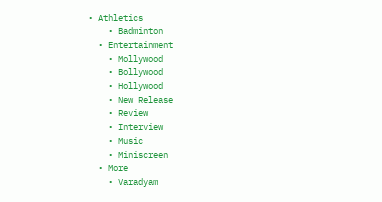• Athletics
    • Badminton
  • Entertainment
    • Mollywood
    • Bollywood
    • Hollywood
    • New Release
    • Review
    • Interview
    • Music
    • Miniscreen
  • More
    • Varadyam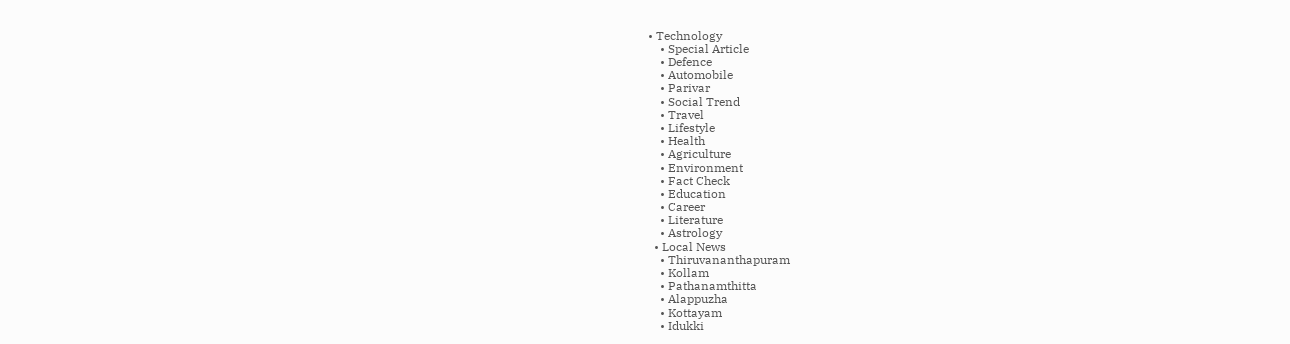• Technology
    • Special Article
    • Defence
    • Automobile
    • Parivar
    • Social Trend
    • Travel
    • Lifestyle
    • Health
    • Agriculture
    • Environment
    • Fact Check
    • Education
    • Career
    • Literature
    • Astrology
  • Local News
    • Thiruvananthapuram
    • Kollam
    • Pathanamthitta
    • Alappuzha
    • Kottayam
    • Idukki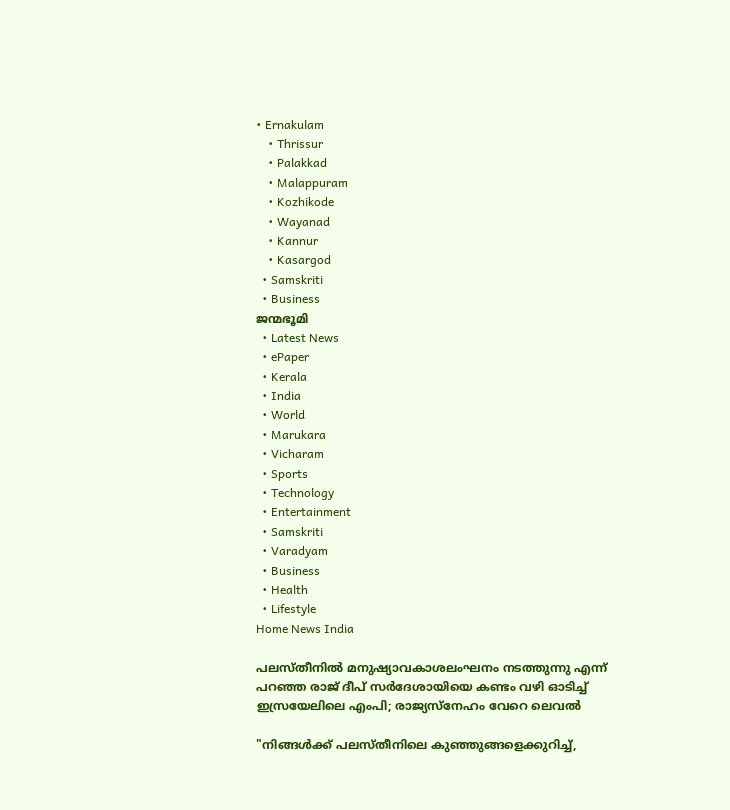• Ernakulam
    • Thrissur
    • Palakkad
    • Malappuram
    • Kozhikode
    • Wayanad
    • Kannur
    • Kasargod
  • Samskriti
  • Business
ജന്മഭൂമി
  • Latest News
  • ePaper
  • Kerala
  • India
  • World
  • Marukara
  • Vicharam
  • Sports
  • Technology
  • Entertainment
  • Samskriti
  • Varadyam
  • Business
  • Health
  • Lifestyle
Home News India

പലസ്തീനില്‍ മനുഷ്യാവകാശലംഘനം നടത്തുന്നു എന്ന് പറഞ്ഞ രാജ് ദീപ് സര്‍ദേശായിയെ കണ്ടം വഴി ഓടിച്ച് ഇസ്രയേലിലെ എംപി; രാജ്യസ്നേഹം വേറെ ലെവല്‍

"നിങ്ങള്‍ക്ക് പലസ്തീനിലെ കുഞ്ഞുങ്ങളെക്കുറിച്ച്,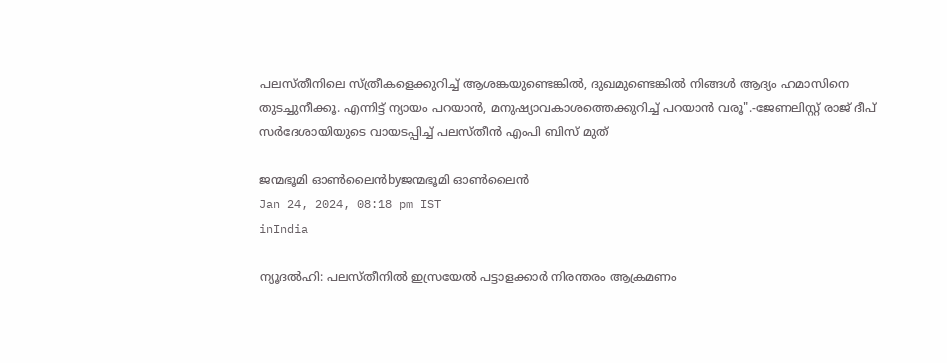പലസ്തീനിലെ സ്ത്രീകളെക്കുറിച്ച് ആശങ്കയുണ്ടെങ്കില്‍, ദുഖമുണ്ടെങ്കില്‍ നിങ്ങള്‍ ആദ്യം ഹമാസിനെ തുടച്ചുനീക്കൂ. എന്നിട്ട് ന്യായം പറയാന്‍, മനുഷ്യാവകാശത്തെക്കുറിച്ച് പറയാന്‍ വരൂ".-ജേണലിസ്റ്റ് രാജ് ദീപ് സര്‍ദേശായിയുടെ വായടപ്പിച്ച് പലസ്തീന്‍ എംപി ബിസ് മുത്

ജന്മഭൂമി ഓണ്‍ലൈന്‍byജന്മഭൂമി ഓണ്‍ലൈന്‍
Jan 24, 2024, 08:18 pm IST
inIndia

ന്യൂദല്‍ഹി: പലസ്തീനില്‍ ഇസ്രയേല്‍ പട്ടാളക്കാര്‍ നിരന്തരം ആക്രമണം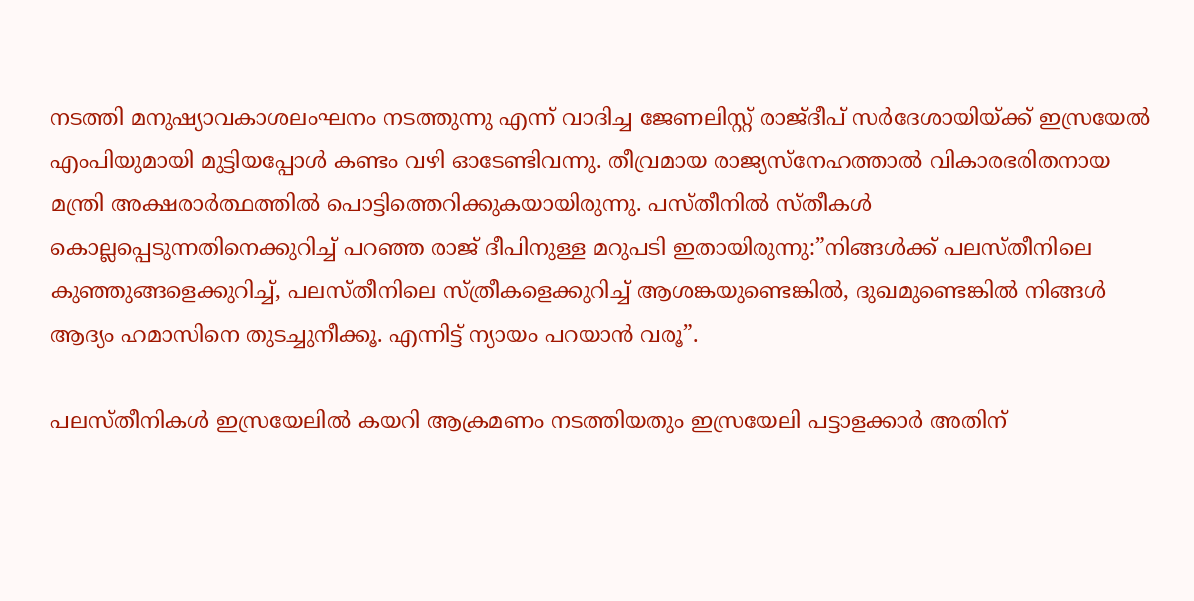നടത്തി മനുഷ്യാവകാശലംഘനം നടത്തുന്നു എന്ന് വാദിച്ച ജേണലിസ്റ്റ് രാജ്ദീപ് സര്‍ദേശായിയ്‌ക്ക് ഇസ്രയേല്‍ എംപിയുമായി മുട്ടിയപ്പോള്‍ കണ്ടം വഴി ഓടേണ്ടിവന്നു. തീവ്രമായ രാജ്യസ്നേഹത്താല്‍ വികാരഭരിതനായ മന്ത്രി അക്ഷരാര്‍ത്ഥത്തില്‍ പൊട്ടിത്തെറിക്കുകയായിരുന്നു. പസ്തീനില്‍ സ്തീകള്‍ കൊല്ലപ്പെടുന്നതിനെക്കുറിച്ച് പറഞ്ഞ രാജ് ദീപിനുള്ള മറുപടി ഇതായിരുന്നു:”നിങ്ങള്‍ക്ക് പലസ്തീനിലെ കുഞ്ഞുങ്ങളെക്കുറിച്ച്, പലസ്തീനിലെ സ്ത്രീകളെക്കുറിച്ച് ആശങ്കയുണ്ടെങ്കില്‍, ദുഖമുണ്ടെങ്കില്‍ നിങ്ങള്‍ ആദ്യം ഹമാസിനെ തുടച്ചുനീക്കൂ. എന്നിട്ട് ന്യായം പറയാന്‍ വരൂ”.

പലസ്തീനികള്‍ ഇസ്രയേലില്‍ കയറി ആക്രമണം നടത്തിയതും ഇസ്രയേലി പട്ടാളക്കാര്‍ അതിന്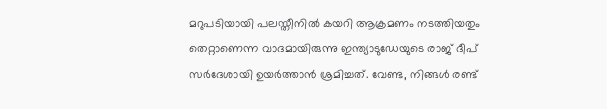മറുപടിയായി പലസ്തീനില്‍ കയറി ആക്രമണം നടത്തിയതും തെറ്റാണെന്ന വാദമായിരുന്നു ഇന്ത്യാടുഡേയുടെ രാജ് ദീപ് സര്‍ദേശായി ഉയര്‍ത്താന്‍ ശ്രമിച്ചത്. വേണ്ട, നിങ്ങള്‍ രണ്ട്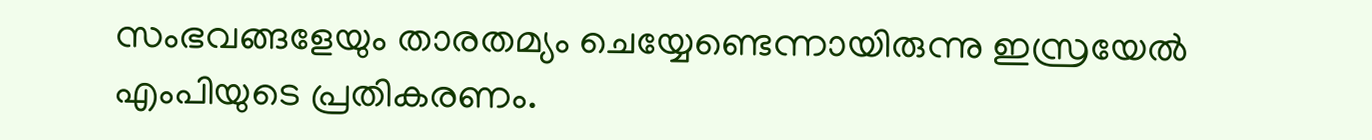സംഭവങ്ങളേയും താരതമ്യം ചെയ്യേണ്ടെന്നായിരുന്നു ഇസ്രയേല്‍ എംപിയുടെ പ്രതികരണം.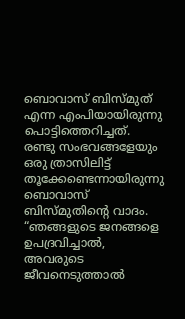ബൊവാസ് ബിസ്മുത് എന്ന എംപിയായിരുന്നു പൊട്ടിത്തെറിച്ചത്. രണ്ടു സംഭവങ്ങളേയും ഒരു ത്രാസിലിട്ട് തൂക്കേണ്ടെന്നായിരുന്നു ബൊവാസ് ബിസ്മുതിന്റെ വാദം. “ഞങ്ങളുടെ ജനങ്ങളെ ഉപദ്രവിച്ചാല്‍, അവരുടെ ജീവനെടുത്താല്‍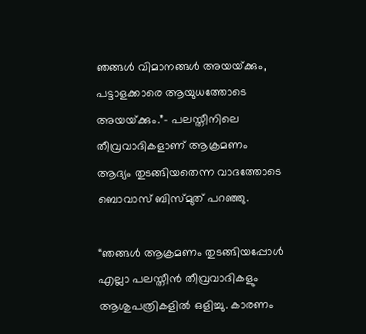ഞങ്ങള്‍ വിമാനങ്ങള്‍ അയയ്‌ക്കും, പട്ടാളക്കാരെ ആയുധത്തോടെ അയയ്‌ക്കും.”- പലസ്തീനിലെ തീവ്രവാദികളാണ് ആക്രമണം ആദ്യം തുടങ്ങിയതെന്ന വാദത്തോടെ ബൊവാസ് ബിസ്മുത് പറഞ്ഞു.

“ഞങ്ങള്‍ ആക്രമണം തുടങ്ങിയപ്പോള്‍ എല്ലാ പലസ്തീന്‍ തീവ്രവാദികളും ആശുപത്രികളില്‍ ഒളിച്ചു. കാരണം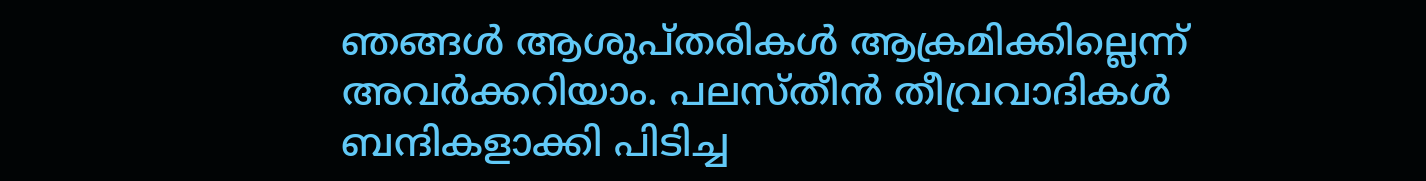ഞങ്ങള്‍ ആശുപ്തരികള്‍ ആക്രമിക്കില്ലെന്ന് അവര്‍ക്കറിയാം. പലസ്തീന്‍ തീവ്രവാദികള്‍ ബന്ദികളാക്കി പിടിച്ച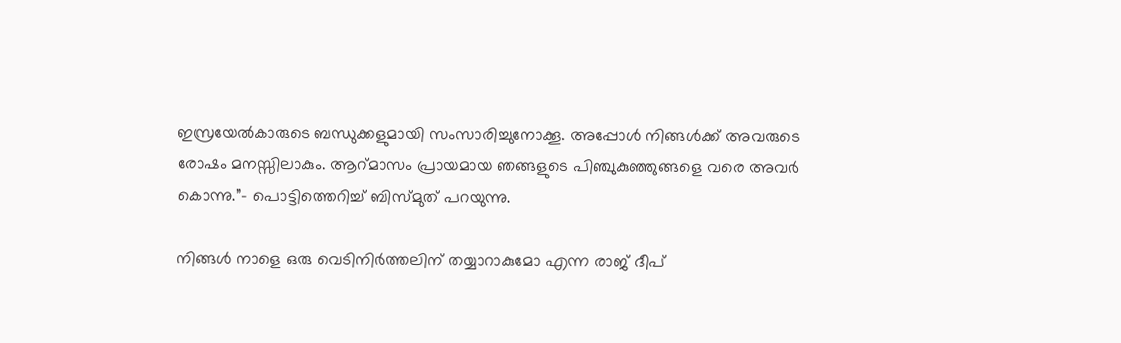ഇസ്രയേല്‍കാരുടെ ബന്ധുക്കളുമായി സംസാരിച്ചുനോക്കൂ. അപ്പോള്‍ നിങ്ങള്‍ക്ക് അവരുടെ രോഷം മനസ്സിലാകും. ആറ്മാസം പ്രായമായ ഞങ്ങളുടെ പിഞ്ചുകുഞ്ഞുങ്ങളെ വരെ അവര്‍ കൊന്നു.”- പൊട്ടിത്തെറിച്ച് ബിസ്മുത് പറയുന്നു.

നിങ്ങള്‍ നാളെ ഒരു വെടിനിര്‍ത്തലിന് തയ്യാറാകുമോ എന്ന രാജ് ദീപ്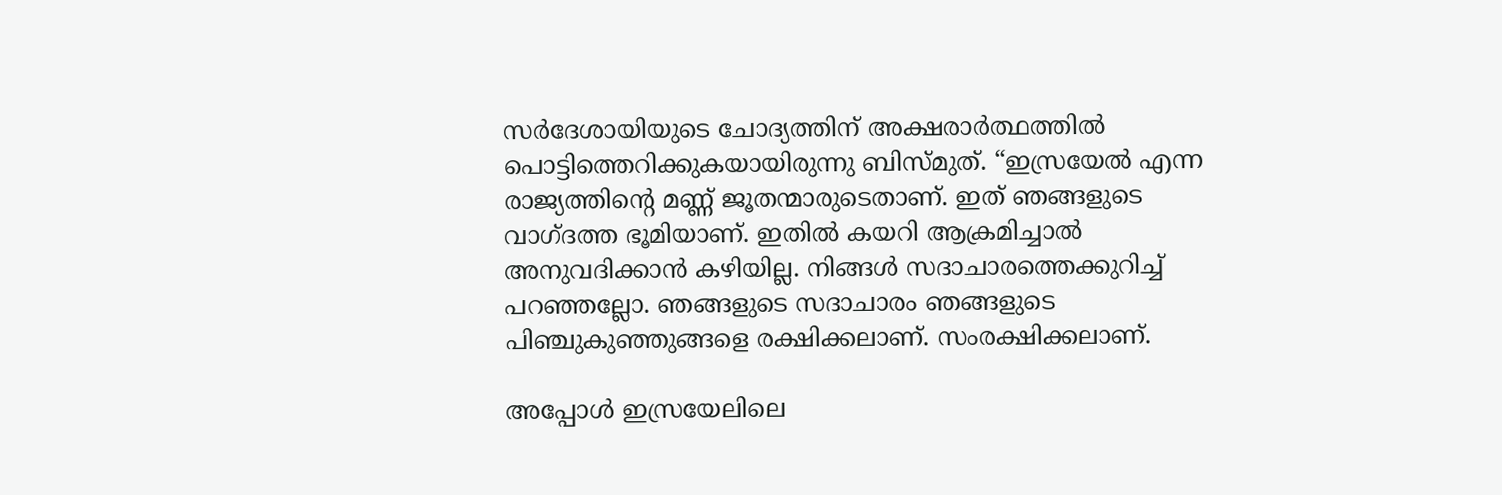സര്‍ദേശായിയുടെ ചോദ്യത്തിന് അക്ഷരാര്‍ത്ഥത്തില്‍ പൊട്ടിത്തെറിക്കുകയായിരുന്നു ബിസ്മുത്. “ഇസ്രയേല്‍ എന്ന രാജ്യത്തിന്റെ മണ്ണ് ജൂതന്മാരുടെതാണ്. ഇത് ഞങ്ങളുടെ വാഗ്ദത്ത ഭൂമിയാണ്. ഇതില്‍ കയറി ആക്രമിച്ചാല്‍ അനുവദിക്കാന്‍ കഴിയില്ല. നിങ്ങള്‍ സദാചാരത്തെക്കുറിച്ച് പറഞ്ഞല്ലോ. ഞങ്ങളുടെ സദാചാരം ഞങ്ങളുടെ പിഞ്ചുകുഞ്ഞുങ്ങളെ രക്ഷിക്കലാണ്. സംരക്ഷിക്കലാണ്.

അപ്പോള്‍ ഇസ്രയേലിലെ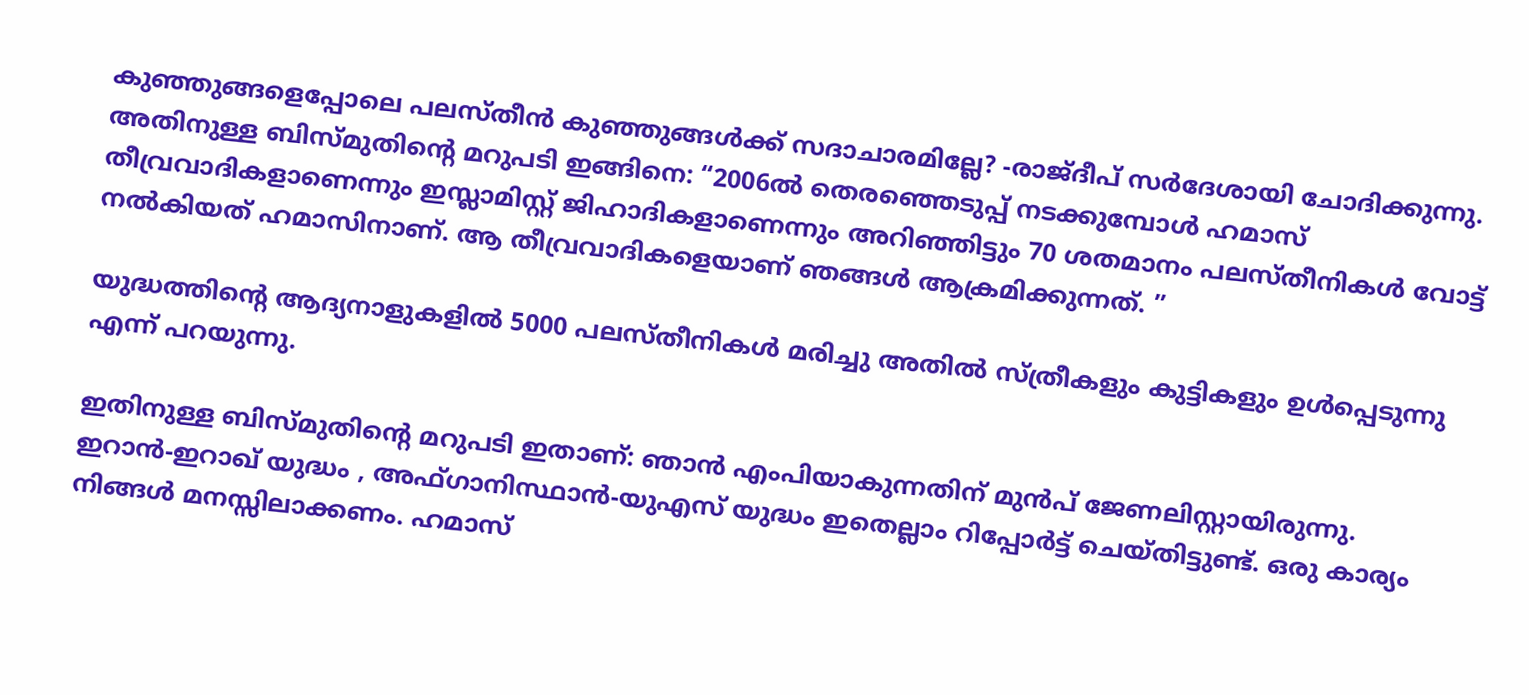കുഞ്ഞുങ്ങളെപ്പോലെ പലസ്തീന്‍ കുഞ്ഞുങ്ങള്‍ക്ക് സദാചാരമില്ലേ? -രാജ്ദീപ് സര്‍ദേശായി ചോദിക്കുന്നു.
അതിനുള്ള ബിസ്മുതിന്റെ മറുപടി ഇങ്ങിനെ: “2006ല്‍ തെരഞ്ഞെടുപ്പ് നടക്കുമ്പോള്‍ ഹമാസ് തീവ്രവാദികളാണെന്നും ഇസ്ലാമിസ്റ്റ് ജിഹാദികളാണെന്നും അറിഞ്ഞിട്ടും 70 ശതമാനം പലസ്തീനികള്‍ വോട്ട് നല്‍കിയത് ഹമാസിനാണ്. ആ തീവ്രവാദികളെയാണ് ഞങ്ങള്‍ ആക്രമിക്കുന്നത്. ”

യുദ്ധത്തിന്റെ ആദ്യനാളുകളില്‍ 5000 പലസ്തീനികള്‍ മരിച്ചു അതില്‍ സ്ത്രീകളും കുട്ടികളും ഉള്‍പ്പെടുന്നു എന്ന് പറയുന്നു.

ഇതിനുള്ള ബിസ്മുതിന്റെ മറുപടി ഇതാണ്: ഞാന്‍ എംപിയാകുന്നതിന് മുന്‍പ് ജേണലിസ്റ്റായിരുന്നു. ഇറാന്‍-ഇറാഖ് യുദ്ധം , അഫ്ഗാനിസ്ഥാന്‍-യുഎസ് യുദ്ധം ഇതെല്ലാം റിപ്പോര്‍ട്ട് ചെയ്തിട്ടുണ്ട്. ഒരു കാര്യം നിങ്ങള്‍ മനസ്സിലാക്കണം. ഹമാസ്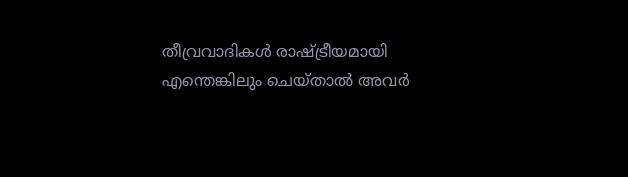തീവ്രവാദികള്‍ രാഷ്‌ട്രീയമായി എന്തെങ്കിലും ചെയ്താല്‍ അവര്‍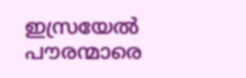ഇസ്രയേല്‍ പൗരന്മാരെ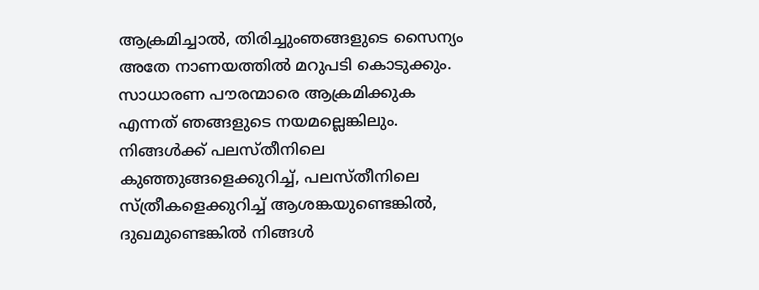ആക്രമിച്ചാല്‍, തിരിച്ചുംഞങ്ങളുടെ സൈന്യം അതേ നാണയത്തില്‍ മറുപടി കൊടുക്കും. സാധാരണ പൗരന്മാരെ ആക്രമിക്കുക എന്നത് ഞങ്ങളുടെ നയമല്ലെങ്കിലും. നിങ്ങള്‍ക്ക് പലസ്തീനിലെ കുഞ്ഞുങ്ങളെക്കുറിച്ച്, പലസ്തീനിലെ സ്ത്രീകളെക്കുറിച്ച് ആശങ്കയുണ്ടെങ്കില്‍, ദുഖമുണ്ടെങ്കില്‍ നിങ്ങള്‍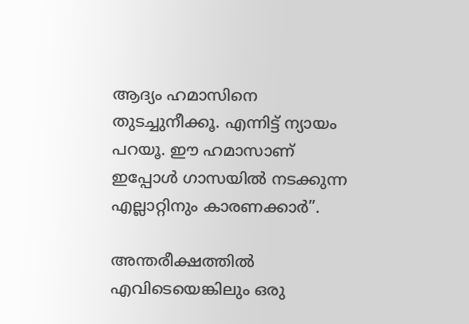ആദ്യം ഹമാസിനെ തുടച്ചുനീക്കൂ. എന്നിട്ട് ന്യായം പറയൂ. ഈ ഹമാസാണ് ഇപ്പോള്‍ ഗാസയില്‍ നടക്കുന്ന എല്ലാറ്റിനും കാരണക്കാര്‍”.

അന്തരീക്ഷത്തില്‍ എവിടെയെങ്കിലും ഒരു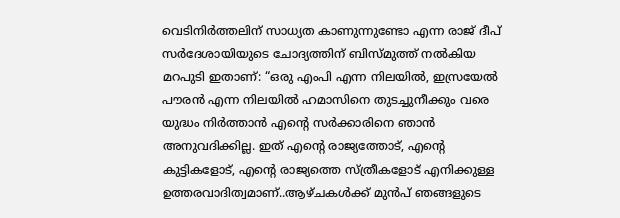വെടിനിര്‍ത്തലിന് സാധ്യത കാണുന്നുണ്ടോ എന്ന രാജ് ദീപ് സര്‍ദേശായിയുടെ ചോദ്യത്തിന് ബിസ്മുത്ത് നല്‍കിയ മറപുടി ഇതാണ്: “ഒരു എംപി എന്ന നിലയില്‍, ഇസ്രയേല്‍ പൗരന്‍ എന്ന നിലയില്‍ ഹമാസിനെ തുടച്ചുനീക്കും വരെ യുദ്ധം നിര്‍ത്താന്‍ എന്റെ സര്‍ക്കാരിനെ ഞാന്‍ അനുവദിക്കില്ല. ഇത് എന്റെ രാജ്യത്തോട്, എന്റെ കുട്ടികളോട്, എന്റെ രാജ്യത്തെ സ്ത്രീകളോട് എനിക്കുള്ള ഉത്തരവാദിത്വമാണ്..ആഴ്ചകള്‍ക്ക് മുന്‍പ് ഞങ്ങളുടെ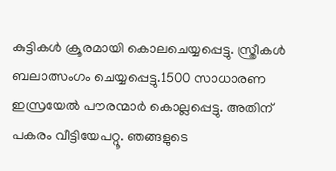കുട്ടികള്‍ ക്രൂരമായി കൊലചെയ്യപ്പെട്ടു. സ്ത്രീകള്‍ ബലാത്സംഗം ചെയ്യപ്പെട്ടു.1500 സാധാരണ ഇസ്രയേല്‍ പൗരന്മാര്‍ കൊല്ലപ്പെട്ടു. അതിന് പകരം വീട്ടിയേപറ്റൂ. ഞങ്ങളുടെ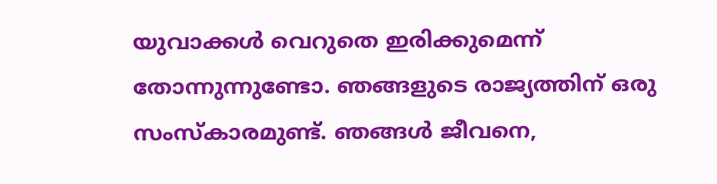യുവാക്കള്‍ വെറുതെ ഇരിക്കുമെന്ന് തോന്നുന്നുണ്ടോ. ഞങ്ങളുടെ രാജ്യത്തിന് ഒരു സംസ്കാരമുണ്ട്. ഞങ്ങള്‍ ജീവനെ,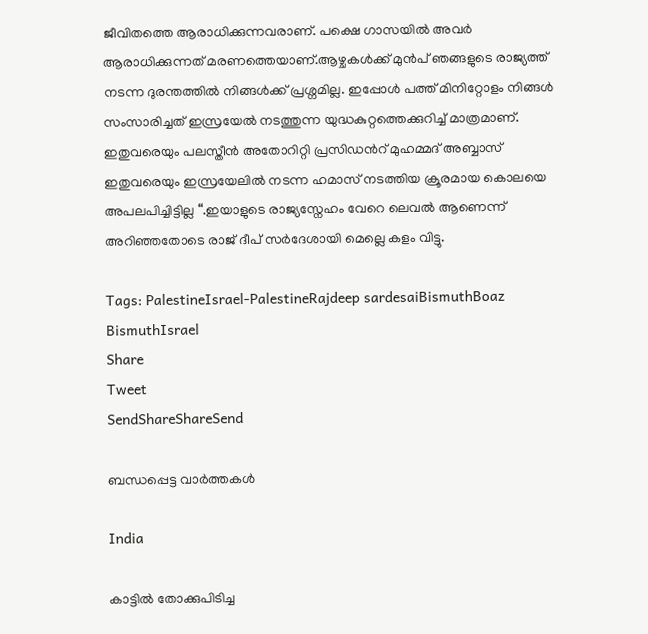ജീവിതത്തെ ആരാധിക്കുന്നവരാണ്. പക്ഷെ ഗാസയില്‍ അവര്‍ ആരാധിക്കുന്നത് മരണത്തെയാണ്.ആഴ്ചകള്‍ക്ക് മുന്‍പ് ഞങ്ങളുടെ രാജ്യത്ത് നടന്ന ദുരന്തത്തില്‍ നിങ്ങള്‍ക്ക് പ്രശ്നമില്ല. ഇപ്പോള്‍ പത്ത് മിനിറ്റോളം നിങ്ങള്‍ സംസാരിച്ചത് ഇസ്രയേല്‍ നടത്തുന്ന യുദ്ധകുറ്റത്തെക്കുറിച്ച് മാത്രമാണ്. ഇതുവരെയും പലസ്തീന്‍ അതോറിറ്റി പ്രസിഡന്‍റ് മുഹമ്മദ് അബ്ബാസ് ഇതുവരെയും ഇസ്രയേലില്‍ നടന്ന ഹമാസ് നടത്തിയ ക്രൂരമായ കൊലയെ അപലപിച്ചിട്ടില്ല “.ഇയാളുടെ രാജ്യസ്നേഹം വേറെ ലെവല്‍ ആണെന്ന് അറിഞ്ഞതോടെ രാജ് ദീപ് സര്‍ദേശായി മെല്ലെ കളം വിട്ടു.

Tags: PalestineIsrael-PalestineRajdeep sardesaiBismuthBoaz BismuthIsrael
Share
Tweet
SendShareShareSend

ബന്ധപ്പെട്ട വാര്‍ത്തകള്‍

India

കാട്ടില്‍ തോക്കുപിടിച്ച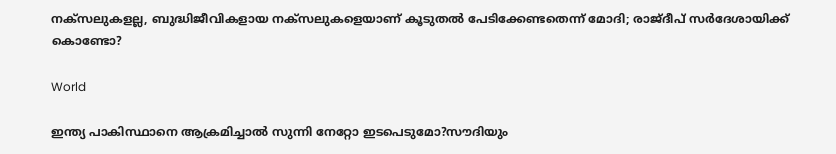നക്സലുകളല്ല, ബുദ്ധിജീവികളായ നക്സലുകളെയാണ് കൂടുതല്‍ പേടിക്കേണ്ടതെന്ന് മോദി; രാജ്ദീപ് സര്‍ദേശായിക്ക് കൊണ്ടോ?

World

ഇന്ത്യ പാകിസ്ഥാനെ ആക്രമിച്ചാല്‍ സുന്നി നേറ്റോ ഇടപെടുമോ?സൗദിയും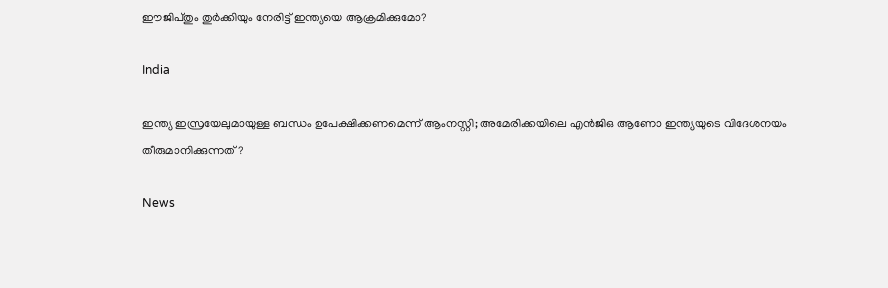ഈജിപ്തും തുര്‍ക്കിയും നേരിട്ട് ഇന്ത്യയെ ആക്രമിക്കുമോ?

India

ഇന്ത്യ ഇസ്രയേലുമായുള്ള ബന്ധം ഉപേക്ഷിക്കണമെന്ന് ആംനസ്റ്റി; അമേരിക്കയിലെ എന്‍ജിഒ ആണോ ഇന്ത്യയുടെ വിദേശനയം തീരുമാനിക്കുന്നത്?

News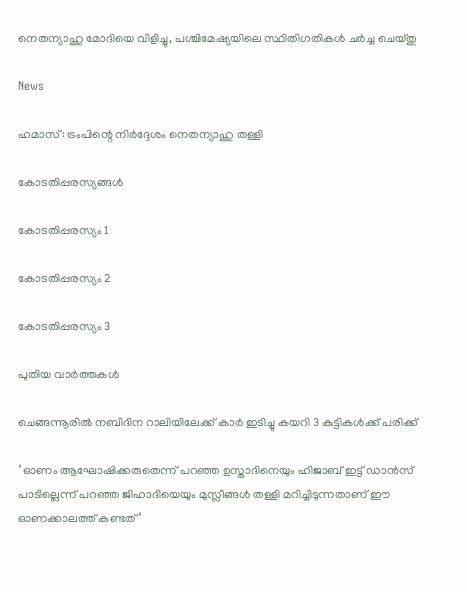നെതന്യാഹു മോദിയെ വിളിച്ചു, പശ്ചിമേഷ്യയിലെ സ്ഥിതിഗതികൾ ചർച്ച ചെയ്തു

News

ഹമാസ്: ട്രംപിന്റെ നിർദ്ദേശം നെതന്യാഹു തള്ളി

കോടതിപ്പരസ്യങ്ങള്‍

കോടതിപ്പരസ്യം 1

കോടതിപ്പരസ്യം 2

കോടതിപ്പരസ്യം 3

പുതിയ വാര്‍ത്തകള്‍

ചെങ്ങന്നൂരില്‍ നബിദിന റാലിയിലേക്ക് കാര്‍ ഇടിച്ചു കയറി 3 കുട്ടികള്‍ക്ക് പരിക്ക്

‘ ഓണം ആഘോഷിക്കരുതെന്ന് പറഞ്ഞ ഉസ്താദിനെയും ഹിജാബ് ഇട്ട് ഡാൻസ് പാടില്ലെന്ന് പറഞ്ഞ ജിഹാദിയെയും മുസ്ലീങ്ങൾ തള്ളി മറിച്ചിടുന്നതാണ് ഈ ഓണക്കാലത്ത് കണ്ടത് ‘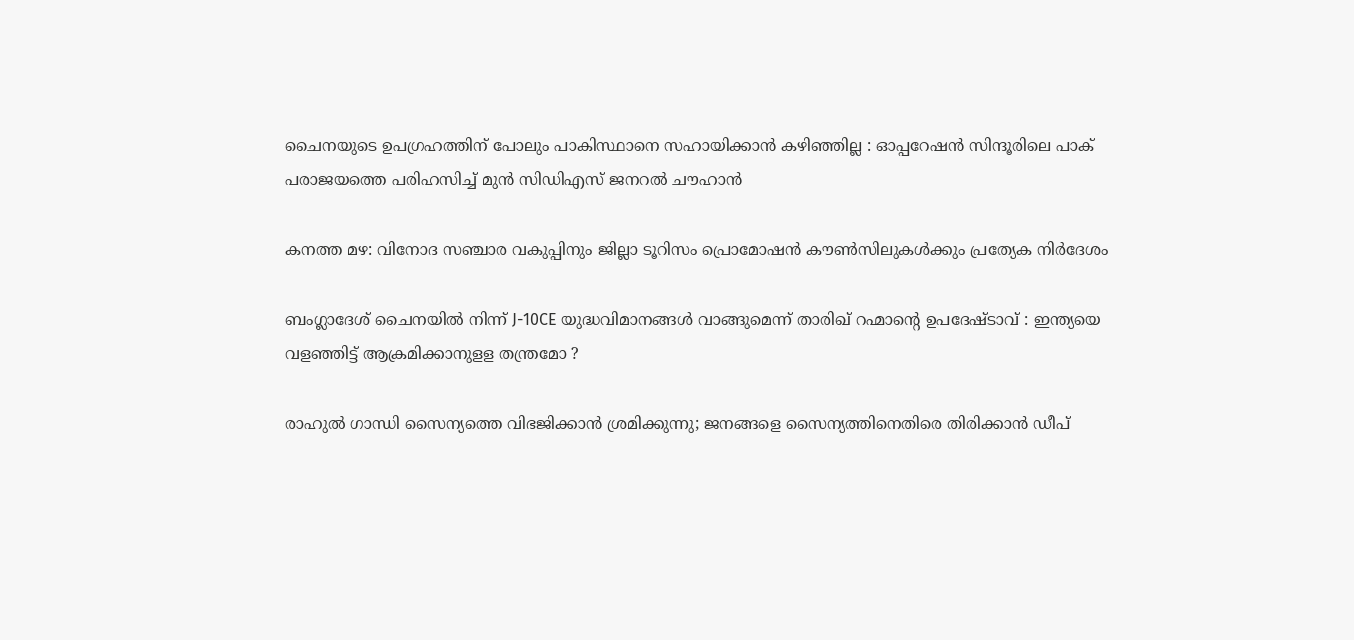ചൈനയുടെ ഉപഗ്രഹത്തിന് പോലും പാകിസ്ഥാനെ സഹായിക്കാൻ കഴിഞ്ഞില്ല : ഓപ്പറേഷൻ സിന്ദൂരിലെ പാക് പരാജയത്തെ പരിഹസിച്ച് മുൻ സിഡിഎസ് ജനറൽ ചൗഹാൻ

കനത്ത മഴ: വിനോദ സഞ്ചാര വകുപ്പിനും ജില്ലാ ടൂറിസം പ്രൊമോഷന്‍ കൗണ്‍സിലുകള്‍ക്കും പ്രത്യേക നിര്‍ദേശം

ബംഗ്ലാദേശ് ചൈനയിൽ നിന്ന് J-10CE യുദ്ധവിമാനങ്ങൾ വാങ്ങുമെന്ന് താരിഖ് റഹ്മാന്റെ ഉപദേഷ്ടാവ് : ഇന്ത്യയെ വളഞ്ഞിട്ട് ആക്രമിക്കാനുളള തന്ത്രമോ ?

രാഹുല്‍ ഗാന്ധി സൈന്യത്തെ വിഭജിക്കാന്‍ ശ്രമിക്കുന്നു; ജനങ്ങളെ സൈന്യത്തിനെതിരെ തിരിക്കാന്‍ ഡീപ്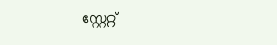സ്റ്റേറ്റ്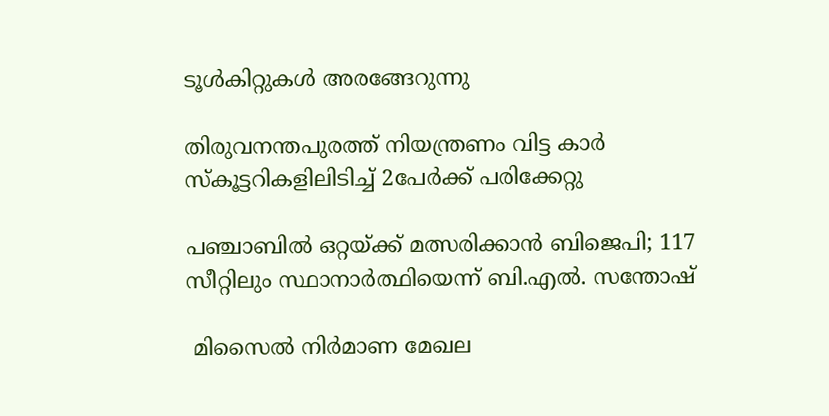ടൂള്‍കിറ്റുകള്‍ അരങ്ങേറുന്നു

തിരുവനന്തപുരത്ത് നിയന്ത്രണം വിട്ട കാര്‍ സ്‌കൂട്ടറികളിലിടിച്ച് 2പേര്‍ക്ക് പരിക്കേറ്റു

പഞ്ചാബിൽ ഒറ്റയ്‌ക്ക് മത്സരിക്കാൻ ബിജെപി; 117 സീറ്റിലും സ്ഥാനാർത്ഥിയെന്ന് ബി.എൽ. സന്തോഷ്

 മിസൈല്‍ നിര്‍മാണ മേഖല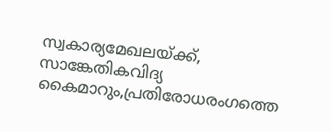സ്വകാര്യമേഖലയ്‌ക്ക്, സാങ്കേതികവിദ്യ കൈമാറും,പ്രതിരോധരംഗത്തെ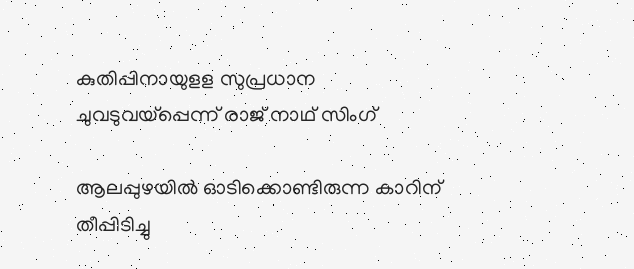കുതിപ്പിനായുളള സുപ്രധാന ചുവടുവയ്‌പ്പെന്ന് രാജ് നാഥ് സിംഗ്

ആലപ്പുഴയില്‍ ഓടിക്കൊണ്ടിരുന്ന കാറിന് തീപ്പിടിച്ചു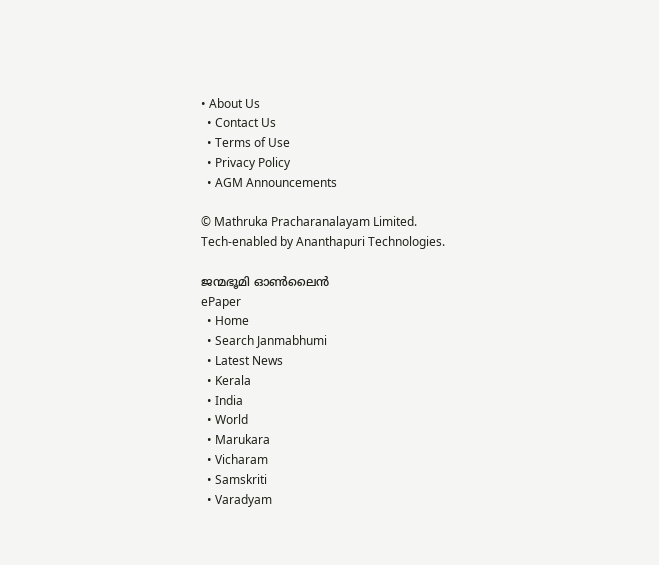• About Us
  • Contact Us
  • Terms of Use
  • Privacy Policy
  • AGM Announcements

© Mathruka Pracharanalayam Limited.
Tech-enabled by Ananthapuri Technologies.

ജന്മഭൂമി ഓണ്‍ലൈന്‍
ePaper
  • Home
  • Search Janmabhumi
  • Latest News
  • Kerala
  • India
  • World
  • Marukara
  • Vicharam
  • Samskriti
  • Varadyam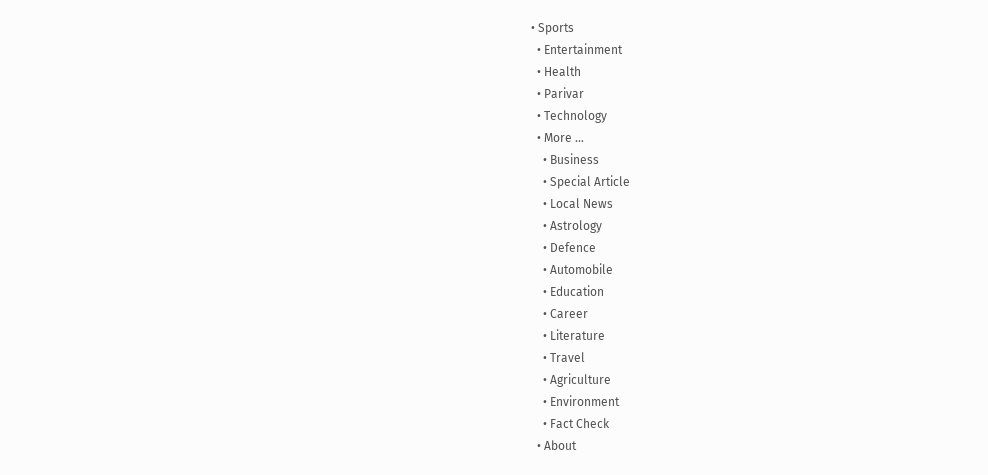• Sports
  • Entertainment
  • Health
  • Parivar
  • Technology
  • More …
    • Business
    • Special Article
    • Local News
    • Astrology
    • Defence
    • Automobile
    • Education
    • Career
    • Literature
    • Travel
    • Agriculture
    • Environment
    • Fact Check
  • About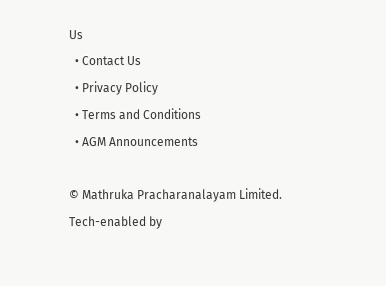Us
  • Contact Us
  • Privacy Policy
  • Terms and Conditions
  • AGM Announcements

© Mathruka Pracharanalayam Limited.
Tech-enabled by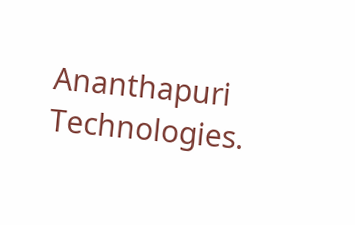Ananthapuri Technologies.